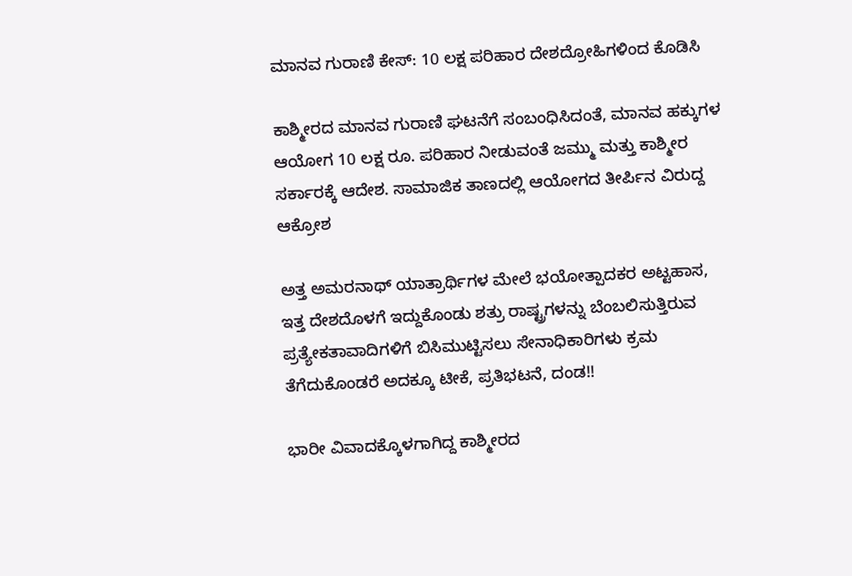ಮಾನವ ಗುರಾಣಿ ಕೇಸ್: 10 ಲಕ್ಷ ಪರಿಹಾರ ದೇಶದ್ರೋಹಿಗಳಿಂದ ಕೊಡಿಸಿ

ಕಾಶ್ಮೀರದ ಮಾನವ ಗುರಾಣಿ ಘಟನೆಗೆ ಸಂಬಂಧಿಸಿದಂತೆ, ಮಾನವ ಹಕ್ಕುಗಳ ಆಯೋಗ 10 ಲಕ್ಷ ರೂ. ಪರಿಹಾರ ನೀಡುವಂತೆ ಜಮ್ಮು ಮತ್ತು ಕಾಶ್ಮೀರ ಸರ್ಕಾರಕ್ಕೆ ಆದೇಶ. ಸಾಮಾಜಿಕ ತಾಣದಲ್ಲಿ ಆಯೋಗದ ತೀರ್ಪಿನ ವಿರುದ್ದ ಆಕ್ರೋಶ

ಅತ್ತ ಅಮರನಾಥ್ ಯಾತ್ರಾರ್ಥಿಗಳ ಮೇಲೆ ಭಯೋತ್ಪಾದಕರ ಅಟ್ಟಹಾಸ, ಇತ್ತ ದೇಶದೊಳಗೆ ಇದ್ದುಕೊಂಡು ಶತ್ರು ರಾಷ್ಟ್ರಗಳನ್ನು ಬೆಂಬಲಿಸುತ್ತಿರುವ ಪ್ರತ್ಯೇಕತಾವಾದಿಗಳಿಗೆ ಬಿಸಿಮುಟ್ಟಿಸಲು ಸೇನಾಧಿಕಾರಿಗಳು ಕ್ರಮ ತೆಗೆದುಕೊಂಡರೆ ಅದಕ್ಕೂ ಟೀಕೆ, ಪ್ರತಿಭಟನೆ, ದಂಡ!!

ಭಾರೀ ವಿವಾದಕ್ಕೊಳಗಾಗಿದ್ದ ಕಾಶ್ಮೀರದ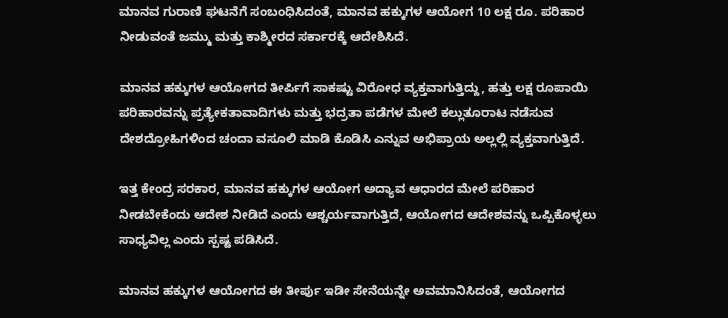ಮಾನವ ಗುರಾಣಿ ಘಟನೆಗೆ ಸಂಬಂಧಿಸಿದಂತೆ, ಮಾನವ ಹಕ್ಕುಗಳ ಆಯೋಗ 10 ಲಕ್ಷ ರೂ. ಪರಿಹಾರ ನೀಡುವಂತೆ ಜಮ್ಮು ಮತ್ತು ಕಾಶ್ಮೀರದ ಸರ್ಕಾರಕ್ಕೆ ಆದೇಶಿಸಿದೆ.

ಮಾನವ ಹಕ್ಕುಗಳ ಆಯೋಗದ ತೀರ್ಪಿಗೆ ಸಾಕಷ್ಟು ವಿರೋಧ ವ್ಯಕ್ತವಾಗುತ್ತಿದ್ದು, ಹತ್ತು ಲಕ್ಷ ರೂಪಾಯಿ ಪರಿಹಾರವನ್ನು ಪ್ರತ್ಯೇಕತಾವಾದಿಗಳು ಮತ್ತು ಭದ್ರತಾ ಪಡೆಗಳ ಮೇಲೆ ಕಲ್ಲುತೂರಾಟ ನಡೆಸುವ ದೇಶದ್ರೋಹಿಗಳಿಂದ ಚಂದಾ ವಸೂಲಿ ಮಾಡಿ ಕೊಡಿಸಿ ಎನ್ನುವ ಅಭಿಪ್ರಾಯ ಅಲ್ಲಲ್ಲಿ ವ್ಯಕ್ತವಾಗುತ್ತಿದೆ.

ಇತ್ತ ಕೇಂದ್ರ ಸರಕಾರ, ಮಾನವ ಹಕ್ಕುಗಳ ಆಯೋಗ ಅದ್ಯಾವ ಆಧಾರದ ಮೇಲೆ ಪರಿಹಾರ ನೀಡಬೇಕೆಂದು ಆದೇಶ ನೀಡಿದೆ ಎಂದು ಆಶ್ಚರ್ಯವಾಗುತ್ತಿದೆ, ಆಯೋಗದ ಆದೇಶವನ್ನು ಒಪ್ಪಿಕೊಳ್ಳಲು ಸಾಧ್ಯವಿಲ್ಲ ಎಂದು ಸ್ಪಷ್ಟ ಪಡಿಸಿದೆ.

ಮಾನವ ಹಕ್ಕುಗಳ ಆಯೋಗದ ಈ ತೀರ್ಪು ಇಡೀ ಸೇನೆಯನ್ನೇ ಅವಮಾನಿಸಿದಂತೆ, ಆಯೋಗದ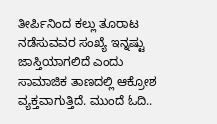ತೀರ್ಪಿನಿಂದ ಕಲ್ಲು ತೂರಾಟ ನಡೆಸುವವರ ಸಂಖ್ಯೆ ಇನ್ನಷ್ಟು ಜಾಸ್ತಿಯಾಗಲಿದೆ ಎಂದು ಸಾಮಾಜಿಕ ತಾಣದಲ್ಲಿ ಆಕ್ರೋಶ ವ್ಯಕ್ತವಾಗುತ್ತಿದೆ. ಮುಂದೆ ಓದಿ..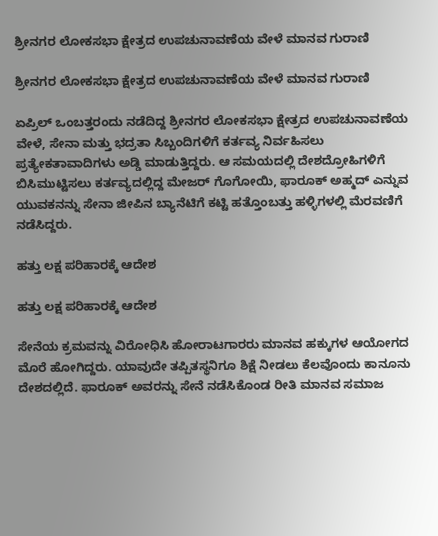ಶ್ರೀನಗರ ಲೋಕಸಭಾ ಕ್ಷೇತ್ರದ ಉಪಚುನಾವಣೆಯ ವೇಳೆ ಮಾನವ ಗುರಾಣಿ

ಶ್ರೀನಗರ ಲೋಕಸಭಾ ಕ್ಷೇತ್ರದ ಉಪಚುನಾವಣೆಯ ವೇಳೆ ಮಾನವ ಗುರಾಣಿ

ಏಪ್ರಿಲ್ ಒಂಬತ್ತರಂದು ನಡೆದಿದ್ದ ಶ್ರೀನಗರ ಲೋಕಸಭಾ ಕ್ಷೇತ್ರದ ಉಪಚುನಾವಣೆಯ ವೇಳೆ, ಸೇನಾ ಮತ್ತು ಭದ್ರತಾ ಸಿಬ್ಬಂದಿಗಳಿಗೆ ಕರ್ತವ್ಯ ನಿರ್ವಹಿಸಲು ಪ್ರತ್ಯೇಕತಾವಾದಿಗಳು ಅಡ್ಡಿ ಮಾಡುತ್ತಿದ್ದರು. ಆ ಸಮಯದಲ್ಲಿ ದೇಶದ್ರೋಹಿಗಳಿಗೆ ಬಿಸಿಮುಟ್ಟಿಸಲು ಕರ್ತವ್ಯದಲ್ಲಿದ್ದ ಮೇಜರ್ ಗೊಗೋಯಿ, ಫಾರೂಕ್ ಅಹ್ಮದ್ ಎನ್ನುವ ಯುವಕನನ್ನು ಸೇನಾ ಜೀಪಿನ ಬ್ಯಾನೆಟಿಗೆ ಕಟ್ಟಿ ಹತ್ತೊಂಬತ್ತು ಹಳ್ಳಿಗಳಲ್ಲಿ ಮೆರವಣಿಗೆ ನಡೆಸಿದ್ದರು.

ಹತ್ತು ಲಕ್ಷ ಪರಿಹಾರಕ್ಕೆ ಆದೇಶ

ಹತ್ತು ಲಕ್ಷ ಪರಿಹಾರಕ್ಕೆ ಆದೇಶ

ಸೇನೆಯ ಕ್ರಮವನ್ನು ವಿರೋಧಿಸಿ ಹೋರಾಟಗಾರರು ಮಾನವ ಹಕ್ಕುಗಳ ಆಯೋಗದ ಮೊರೆ ಹೋಗಿದ್ದರು. ಯಾವುದೇ ತಪ್ಪಿತಸ್ಥನಿಗೂ ಶಿಕ್ಷೆ ನೀಡಲು ಕೆಲವೊಂದು ಕಾನೂನು ದೇಶದಲ್ಲಿದೆ. ಫಾರೂಕ್ ಅವರನ್ನು ಸೇನೆ ನಡೆಸಿಕೊಂಡ ರೀತಿ ಮಾನವ ಸಮಾಜ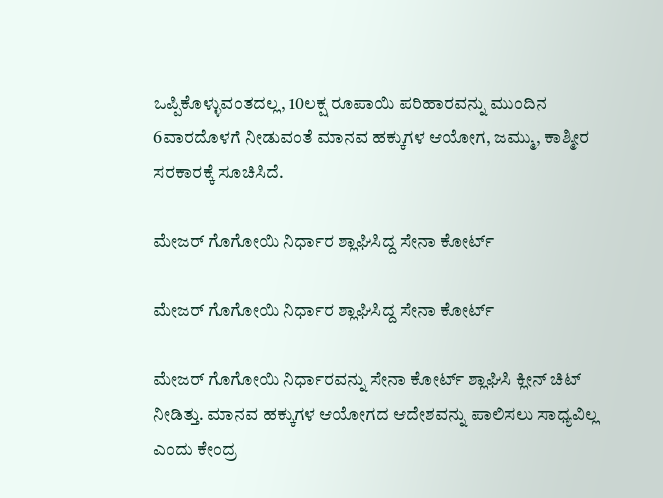ಒಪ್ಪಿಕೊಳ್ಳುವಂತದಲ್ಲ, 10ಲಕ್ಷ ರೂಪಾಯಿ ಪರಿಹಾರವನ್ನು ಮುಂದಿನ 6ವಾರದೊಳಗೆ ನೀಡುವಂತೆ ಮಾನವ ಹಕ್ಕುಗಳ ಆಯೋಗ, ಜಮ್ಮು, ಕಾಶ್ಮೀರ ಸರಕಾರಕ್ಕೆ ಸೂಚಿಸಿದೆ.

ಮೇಜರ್ ಗೊಗೋಯಿ ನಿರ್ಧಾರ ಶ್ಲಾಘಿಸಿದ್ದ ಸೇನಾ ಕೋರ್ಟ್

ಮೇಜರ್ ಗೊಗೋಯಿ ನಿರ್ಧಾರ ಶ್ಲಾಘಿಸಿದ್ದ ಸೇನಾ ಕೋರ್ಟ್

ಮೇಜರ್ ಗೊಗೋಯಿ ನಿರ್ಧಾರವನ್ನು ಸೇನಾ ಕೋರ್ಟ್ ಶ್ಲಾಘಿಸಿ ಕ್ಲೀನ್ ಚಿಟ್ ನೀಡಿತ್ತು. ಮಾನವ ಹಕ್ಕುಗಳ ಆಯೋಗದ ಆದೇಶವನ್ನು ಪಾಲಿಸಲು ಸಾಧ್ಯವಿಲ್ಲ ಎಂದು ಕೇಂದ್ರ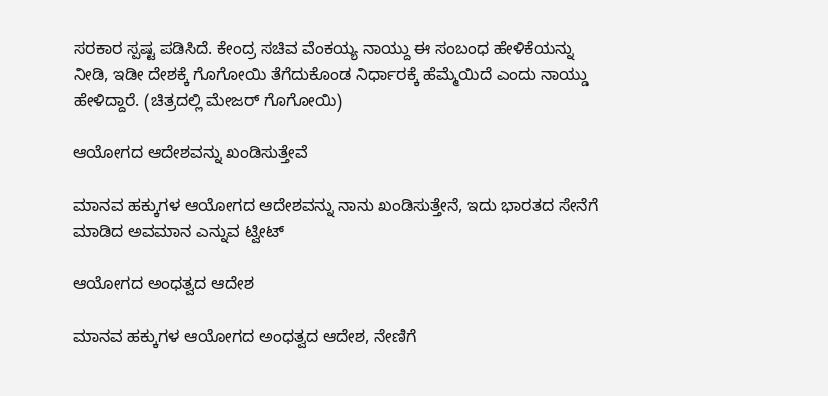ಸರಕಾರ ಸ್ಪಷ್ಟ ಪಡಿಸಿದೆ. ಕೇಂದ್ರ ಸಚಿವ ವೆಂಕಯ್ಯ ನಾಯ್ದು ಈ ಸಂಬಂಧ ಹೇಳಿಕೆಯನ್ನು ನೀಡಿ, ಇಡೀ ದೇಶಕ್ಕೆ ಗೊಗೋಯಿ ತೆಗೆದುಕೊಂಡ ನಿರ್ಧಾರಕ್ಕೆ ಹೆಮ್ಮೆಯಿದೆ ಎಂದು ನಾಯ್ಡು ಹೇಳಿದ್ದಾರೆ. (ಚಿತ್ರದಲ್ಲಿ ಮೇಜರ್ ಗೊಗೋಯಿ)

ಆಯೋಗದ ಆದೇಶವನ್ನು ಖಂಡಿಸುತ್ತೇವೆ

ಮಾನವ ಹಕ್ಕುಗಳ ಆಯೋಗದ ಆದೇಶವನ್ನು ನಾನು ಖಂಡಿಸುತ್ತೇನೆ, ಇದು ಭಾರತದ ಸೇನೆಗೆ ಮಾಡಿದ ಅವಮಾನ ಎನ್ನುವ ಟ್ವೀಟ್

ಆಯೋಗದ ಅಂಧತ್ವದ ಆದೇಶ

ಮಾನವ ಹಕ್ಕುಗಳ ಆಯೋಗದ ಅಂಧತ್ವದ ಆದೇಶ, ನೇಣಿಗೆ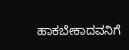ಹಾಕಬೇಕಾದವನಿಗೆ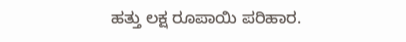ಹತ್ತು ಲಕ್ಷ ರೂಪಾಯಿ ಪರಿಹಾರ.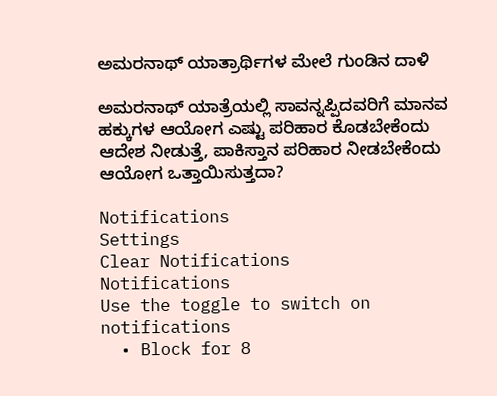ಅಮರನಾಥ್ ಯಾತ್ರಾರ್ಥಿಗಳ ಮೇಲೆ ಗುಂಡಿನ ದಾಳಿ

ಅಮರನಾಥ್ ಯಾತ್ರೆಯಲ್ಲಿ ಸಾವನ್ನಪ್ಪಿದವರಿಗೆ ಮಾನವ ಹಕ್ಕುಗಳ ಆಯೋಗ ಎಷ್ಟು ಪರಿಹಾರ ಕೊಡಬೇಕೆಂದು ಆದೇಶ ನೀಡುತ್ತೆ, ಪಾಕಿಸ್ತಾನ ಪರಿಹಾರ ನೀಡಬೇಕೆಂದು ಆಯೋಗ ಒತ್ತಾಯಿಸುತ್ತದಾ?

Notifications
Settings
Clear Notifications
Notifications
Use the toggle to switch on notifications
  • Block for 8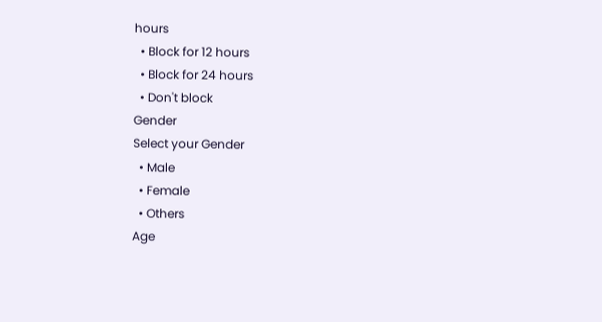hours
  • Block for 12 hours
  • Block for 24 hours
  • Don't block
Gender
Select your Gender
  • Male
  • Female
  • Others
Age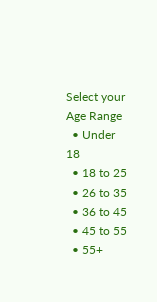Select your Age Range
  • Under 18
  • 18 to 25
  • 26 to 35
  • 36 to 45
  • 45 to 55
  • 55+